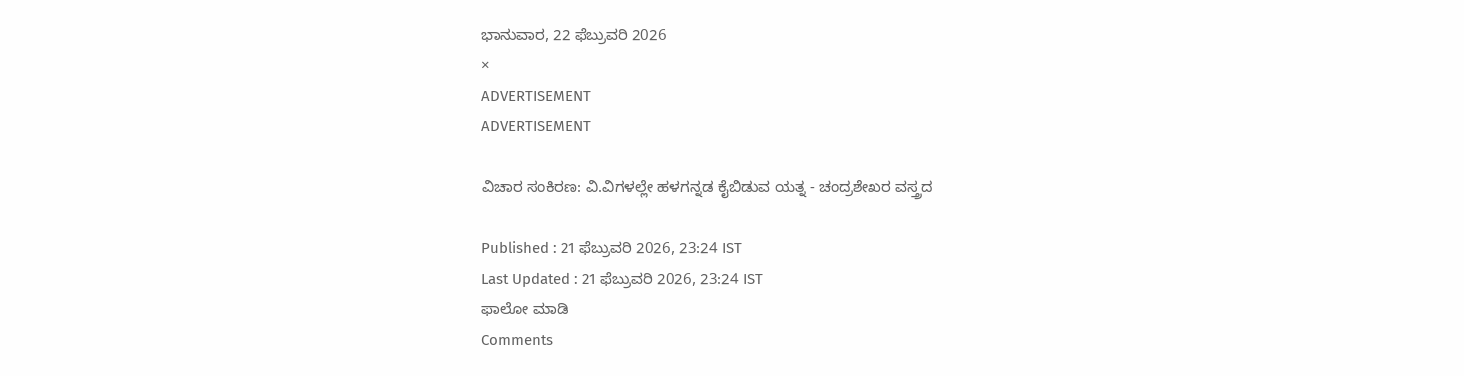ಭಾನುವಾರ, 22 ಫೆಬ್ರುವರಿ 2026
×
ADVERTISEMENT
ADVERTISEMENT

ವಿಚಾರ ಸಂಕಿರಣ: ವಿ.ವಿಗಳಲ್ಲೇ ಹಳಗನ್ನಡ ಕೈಬಿಡುವ ಯತ್ನ - ಚಂದ್ರಶೇಖರ ವಸ್ತ್ರದ

Published : 21 ಫೆಬ್ರುವರಿ 2026, 23:24 IST
Last Updated : 21 ಫೆಬ್ರುವರಿ 2026, 23:24 IST
ಫಾಲೋ ಮಾಡಿ
Comments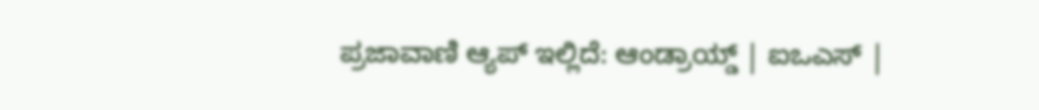ಪ್ರಜಾವಾಣಿ ಆ್ಯಪ್ ಇಲ್ಲಿದೆ: ಆಂಡ್ರಾಯ್ಡ್ | ಐಒಎಸ್ |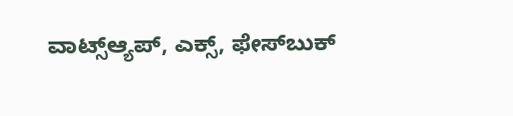ವಾಟ್ಸ್ಆ್ಯಪ್, ಎಕ್ಸ್, ಫೇಸ್‌ಬುಕ್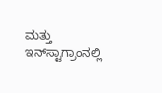ಮತ್ತು ಇನ್‌ಸ್ಟಾಗ್ರಾಂನಲ್ಲಿ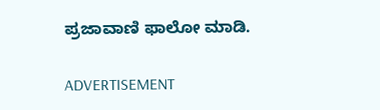ಪ್ರಜಾವಾಣಿ ಫಾಲೋ ಮಾಡಿ.

ADVERTISEMENT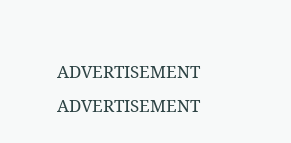ADVERTISEMENT
ADVERTISEMENT